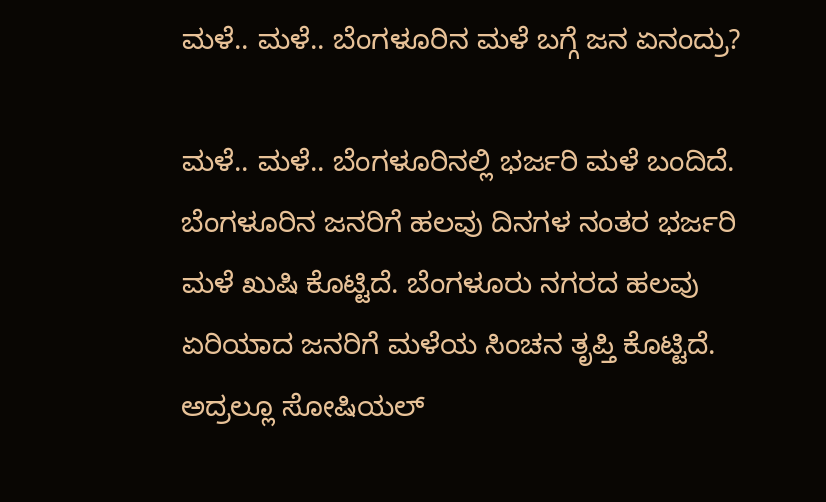ಮಳೆ.. ಮಳೆ.. ಬೆಂಗಳೂರಿನ ಮಳೆ ಬಗ್ಗೆ ಜನ ಏನಂದ್ರು?

ಮಳೆ.. ಮಳೆ.. ಬೆಂಗಳೂರಿನಲ್ಲಿ ಭರ್ಜರಿ ಮಳೆ ಬಂದಿದೆ. ಬೆಂಗಳೂರಿನ ಜನರಿಗೆ ಹಲವು ದಿನಗಳ ನಂತರ ಭರ್ಜರಿ ಮಳೆ ಖುಷಿ ಕೊಟ್ಟಿದೆ. ಬೆಂಗಳೂರು ನಗರದ ಹಲವು ಏರಿಯಾದ ಜನರಿಗೆ ಮಳೆಯ ಸಿಂಚನ ತೃಪ್ತಿ ಕೊಟ್ಟಿದೆ. ಅದ್ರಲ್ಲೂ ಸೋಷಿಯಲ್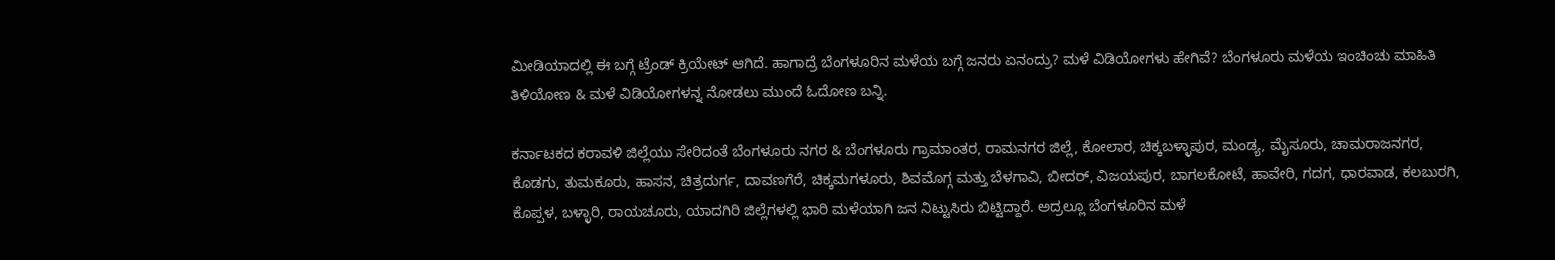ಮೀಡಿಯಾದಲ್ಲಿ ಈ ಬಗ್ಗೆ ಟ್ರೆಂಡ್ ಕ್ರಿಯೇಟ್ ಆಗಿದೆ. ಹಾಗಾದ್ರೆ ಬೆಂಗಳೂರಿನ ಮಳೆಯ ಬಗ್ಗೆ ಜನರು ಏನಂದ್ರು? ಮಳೆ ವಿಡಿಯೋಗಳು ಹೇಗಿವೆ? ಬೆಂಗಳೂರು ಮಳೆಯ ಇಂಚಿಂಚು ಮಾಹಿತಿ ತಿಳಿಯೋಣ & ಮಳೆ ವಿಡಿಯೋಗಳನ್ನ ನೋಡಲು ಮುಂದೆ ಓದೋಣ ಬನ್ನಿ.

ಕರ್ನಾಟಕದ ಕರಾವಳಿ ಜಿಲ್ಲೆಯು ಸೇರಿದಂತೆ ಬೆಂಗಳೂರು ನಗರ & ಬೆಂಗಳೂರು ಗ್ರಾಮಾಂತರ, ರಾಮನಗರ ಜಿಲ್ಲೆ, ಕೋಲಾರ, ಚಿಕ್ಕಬಳ್ಳಾಪುರ, ಮಂಡ್ಯ, ಮೈಸೂರು, ಚಾಮರಾಜನಗರ, ಕೊಡಗು, ತುಮಕೂರು, ಹಾಸನ, ಚಿತ್ರದುರ್ಗ, ದಾವಣಗೆರೆ, ಚಿಕ್ಕಮಗಳೂರು, ಶಿವಮೊಗ್ಗ ಮತ್ತು ಬೆಳಗಾವಿ, ಬೀದರ್, ವಿಜಯಪುರ, ಬಾಗಲಕೋಟೆ, ಹಾವೇರಿ, ಗದಗ, ಧಾರವಾಡ, ಕಲಬುರಗಿ, ಕೊಪ್ಪಳ, ಬಳ್ಳಾರಿ, ರಾಯಚೂರು, ಯಾದಗಿರಿ ಜಿಲ್ಲೆಗಳಲ್ಲಿ ಭಾರಿ ಮಳೆಯಾಗಿ ಜನ ನಿಟ್ಟುಸಿರು ಬಿಟ್ಟಿದ್ದಾರೆ. ಅದ್ರಲ್ಲೂ ಬೆಂಗಳೂರಿನ ಮಳೆ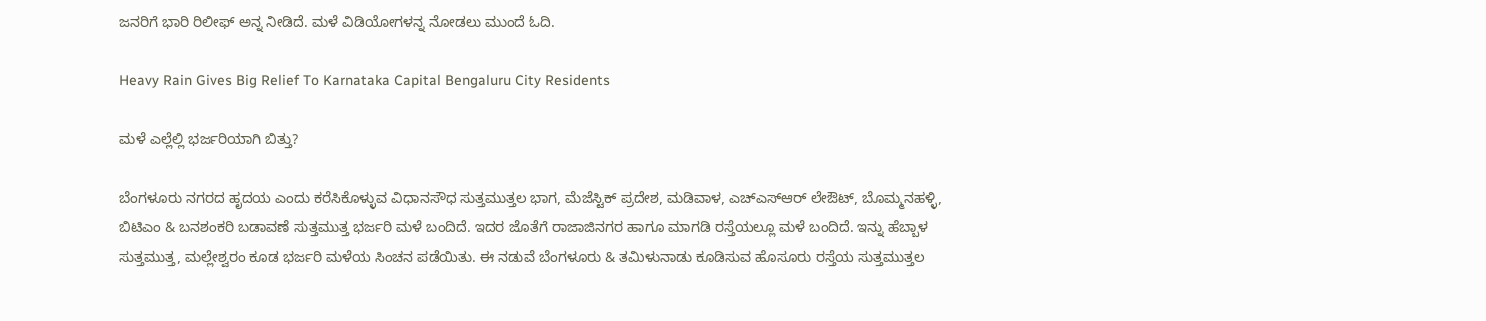ಜನರಿಗೆ ಭಾರಿ ರಿಲೀಫ್ ಅನ್ನ ನೀಡಿದೆ. ಮಳೆ ವಿಡಿಯೋಗಳನ್ನ ನೋಡಲು ಮುಂದೆ ಓದಿ.

Heavy Rain Gives Big Relief To Karnataka Capital Bengaluru City Residents

ಮಳೆ ಎಲ್ಲೆಲ್ಲಿ ಭರ್ಜರಿಯಾಗಿ ಬಿತ್ತು?

ಬೆಂಗಳೂರು ನಗರದ ಹೃದಯ ಎಂದು ಕರೆಸಿಕೊಳ್ಳುವ ವಿಧಾನಸೌಧ ಸುತ್ತಮುತ್ತಲ ಭಾಗ, ಮೆಜೆಸ್ಟಿಕ್ ಪ್ರದೇಶ, ಮಡಿವಾಳ, ಎಚ್‌ಎಸ್‌ಆರ್ ಲೇಔಟ್, ಬೊಮ್ಮನಹಳ್ಳಿ, ಬಿಟಿಎಂ & ಬನಶಂಕರಿ ಬಡಾವಣೆ ಸುತ್ತಮುತ್ತ ಭರ್ಜರಿ ಮಳೆ ಬಂದಿದೆ. ಇದರ ಜೊತೆಗೆ ರಾಜಾಜಿನಗರ ಹಾಗೂ ಮಾಗಡಿ ರಸ್ತೆಯಲ್ಲೂ ಮಳೆ ಬಂದಿದೆ. ಇನ್ನು ಹೆಬ್ಬಾಳ ಸುತ್ತಮುತ್ತ, ಮಲ್ಲೇಶ್ವರಂ ಕೂಡ ಭರ್ಜರಿ ಮಳೆಯ ಸಿಂಚನ ಪಡೆಯಿತು. ಈ ನಡುವೆ ಬೆಂಗಳೂರು & ತಮಿಳುನಾಡು ಕೂಡಿಸುವ ಹೊಸೂರು ರಸ್ತೆಯ ಸುತ್ತಮುತ್ತಲ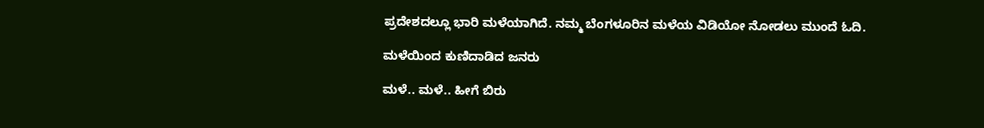ಪ್ರದೇಶದಲ್ಲೂ ಭಾರಿ ಮಳೆಯಾಗಿದೆ. ನಮ್ಮ ಬೆಂಗಳೂರಿನ ಮಳೆಯ ವಿಡಿಯೋ ನೋಡಲು ಮುಂದೆ ಓದಿ.

ಮಳೆಯಿಂದ ಕುಣಿದಾಡಿದ ಜನರು

ಮಳೆ.. ಮಳೆ.. ಹೀಗೆ ಬಿರು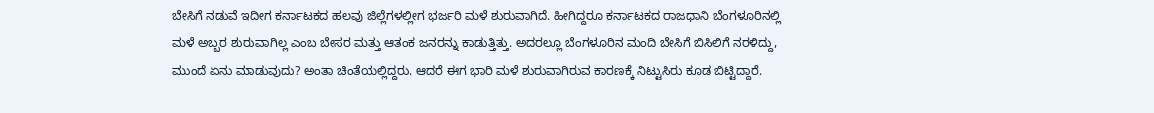ಬೇಸಿಗೆ ನಡುವೆ ಇದೀಗ ಕರ್ನಾಟಕದ ಹಲವು ಜಿಲ್ಲೆಗಳಲ್ಲೀಗ ಭರ್ಜರಿ ಮಳೆ ಶುರುವಾಗಿದೆ. ಹೀಗಿದ್ದರೂ ಕರ್ನಾಟಕದ ರಾಜಧಾನಿ ಬೆಂಗಳೂರಿನಲ್ಲಿ ಮಳೆ ಅಬ್ಬರ ಶುರುವಾಗಿಲ್ಲ ಎಂಬ ಬೇಸರ ಮತ್ತು ಆತಂಕ ಜನರನ್ನು ಕಾಡುತ್ತಿತ್ತು. ಅದರಲ್ಲೂ ಬೆಂಗಳೂರಿನ ಮಂದಿ ಬೇಸಿಗೆ ಬಿಸಿಲಿಗೆ ನರಳಿದ್ದು, ಮುಂದೆ ಏನು ಮಾಡುವುದು? ಅಂತಾ ಚಿಂತೆಯಲ್ಲಿದ್ದರು. ಆದರೆ ಈಗ ಭಾರಿ ಮಳೆ ಶುರುವಾಗಿರುವ ಕಾರಣಕ್ಕೆ ನಿಟ್ಟುಸಿರು ಕೂಡ ಬಿಟ್ಟಿದ್ದಾರೆ.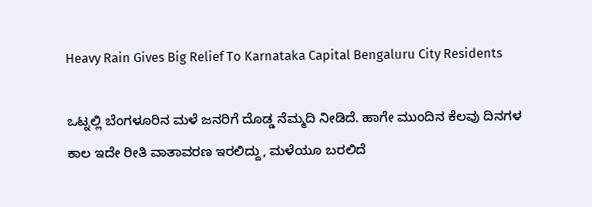Heavy Rain Gives Big Relief To Karnataka Capital Bengaluru City Residents

ಒಟ್ನಲ್ಲಿ ಬೆಂಗಳೂರಿನ ಮಳೆ ಜನರಿಗೆ ದೊಡ್ಡ ನೆಮ್ಮದಿ ನೀಡಿದೆ. ಹಾಗೇ ಮುಂದಿನ ಕೆಲವು ದಿನಗಳ ಕಾಲ ಇದೇ ರೀತಿ ವಾತಾವರಣ ಇರಲಿದ್ದು, ಮಳೆಯೂ ಬರಲಿದೆ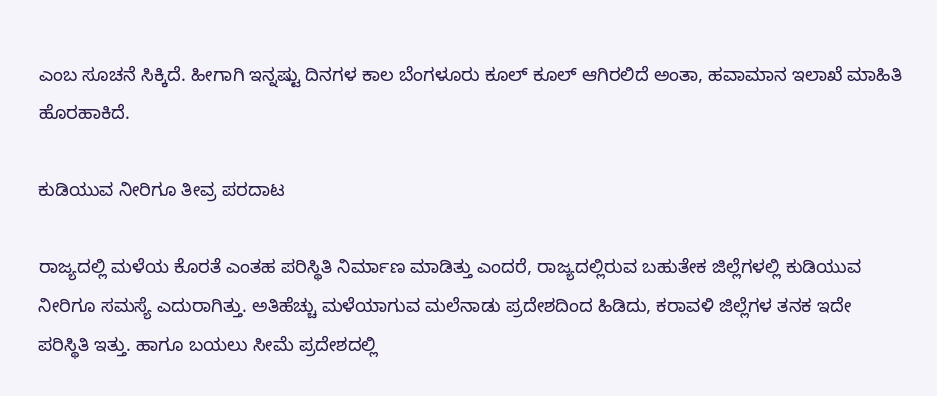ಎಂಬ ಸೂಚನೆ ಸಿಕ್ಕಿದೆ. ಹೀಗಾಗಿ ಇನ್ನಷ್ಟು ದಿನಗಳ ಕಾಲ ಬೆಂಗಳೂರು ಕೂಲ್ ಕೂಲ್ ಆಗಿರಲಿದೆ ಅಂತಾ, ಹವಾಮಾನ ಇಲಾಖೆ ಮಾಹಿತಿ ಹೊರಹಾಕಿದೆ.

ಕುಡಿಯುವ ನೀರಿಗೂ ತೀವ್ರ ಪರದಾಟ

ರಾಜ್ಯದಲ್ಲಿ ಮಳೆಯ ಕೊರತೆ ಎಂತಹ ಪರಿಸ್ಥಿತಿ ನಿರ್ಮಾಣ ಮಾಡಿತ್ತು ಎಂದರೆ, ರಾಜ್ಯದಲ್ಲಿರುವ ಬಹುತೇಕ ಜಿಲ್ಲೆಗಳಲ್ಲಿ ಕುಡಿಯುವ ನೀರಿಗೂ ಸಮಸ್ಯೆ ಎದುರಾಗಿತ್ತು. ಅತಿಹೆಚ್ಚು ಮಳೆಯಾಗುವ ಮಲೆನಾಡು ಪ್ರದೇಶದಿಂದ ಹಿಡಿದು, ಕರಾವಳಿ ಜಿಲ್ಲೆಗಳ ತನಕ ಇದೇ ಪರಿಸ್ಥಿತಿ ಇತ್ತು. ಹಾಗೂ ಬಯಲು ಸೀಮೆ ಪ್ರದೇಶದಲ್ಲಿ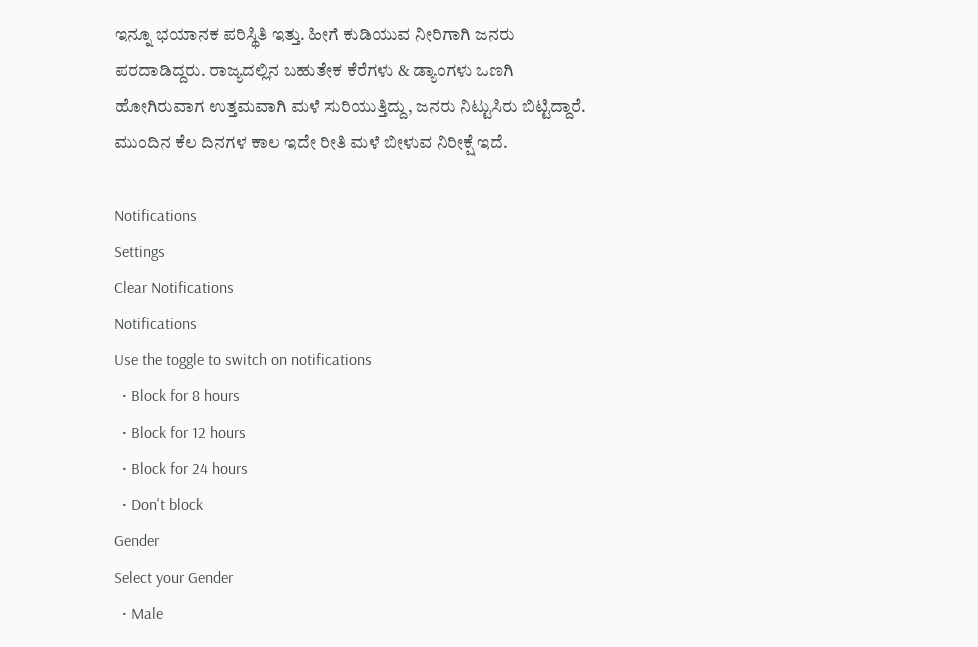ಇನ್ನೂ ಭಯಾನಕ ಪರಿಸ್ಥಿತಿ ಇತ್ತು. ಹೀಗೆ ಕುಡಿಯುವ ನೀರಿಗಾಗಿ ಜನರು ಪರದಾಡಿದ್ದರು. ರಾಜ್ಯದಲ್ಲಿನ ಬಹುತೇಕ ಕೆರೆಗಳು & ಡ್ಯಾಂಗಳು ಒಣಗಿ ಹೋಗಿರುವಾಗ ಉತ್ತಮವಾಗಿ ಮಳೆ ಸುರಿಯುತ್ತಿದ್ದು, ಜನರು ನಿಟ್ಟುಸಿರು ಬಿಟ್ಟಿದ್ದಾರೆ. ಮುಂದಿನ ಕೆಲ ದಿನಗಳ ಕಾಲ ಇದೇ ರೀತಿ ಮಳೆ ಬೀಳುವ ನಿರೀಕ್ಷೆ ಇದೆ.

Notifications
Settings
Clear Notifications
Notifications
Use the toggle to switch on notifications
  • Block for 8 hours
  • Block for 12 hours
  • Block for 24 hours
  • Don't block
Gender
Select your Gender
  • Male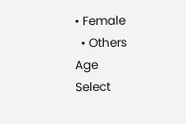• Female
  • Others
Age
Select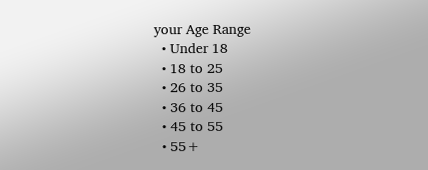your Age Range
  • Under 18
  • 18 to 25
  • 26 to 35
  • 36 to 45
  • 45 to 55
  • 55+